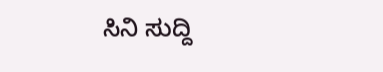ಸಿನಿ ಸುದ್ದಿ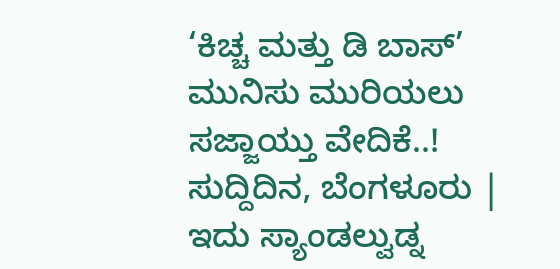‘ಕಿಚ್ಚ ಮತ್ತು ಡಿ ಬಾಸ್’ ಮುನಿಸು ಮುರಿಯಲು ಸಜ್ಜಾಯ್ತು ವೇದಿಕೆ..!
ಸುದ್ದಿದಿನ, ಬೆಂಗಳೂರು | ಇದು ಸ್ಯಾಂಡಲ್ವುಡ್ನ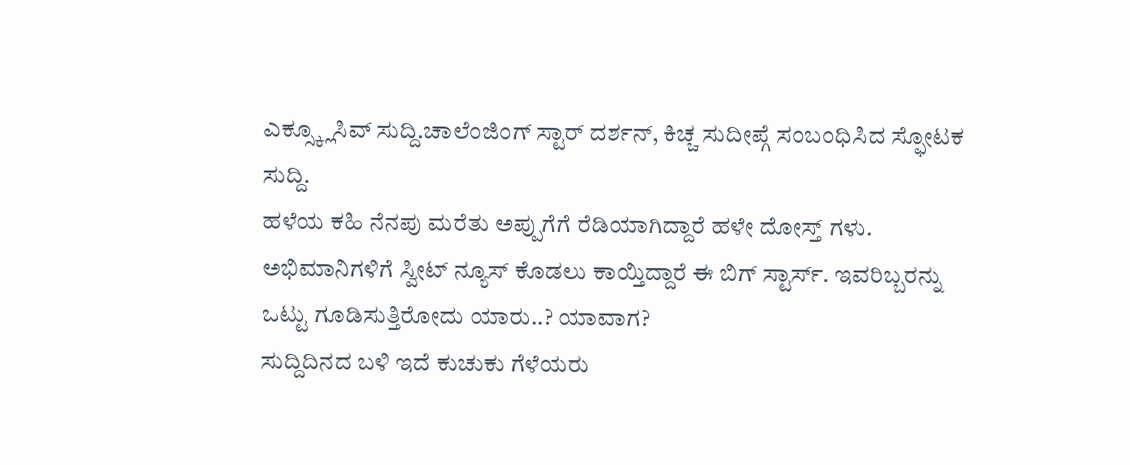ಎಕ್ಸ್ಕ್ಲೂಸಿವ್ ಸುದ್ದಿ.ಚಾಲೆಂಜಿಂಗ್ ಸ್ಟಾರ್ ದರ್ಶನ್, ಕಿಚ್ಚ ಸುದೀಪ್ಗೆ ಸಂಬಂಧಿಸಿದ ಸ್ಫೋಟಕ ಸುದ್ದಿ.
ಹಳೆಯ ಕಹಿ ನೆನಪು ಮರೆತು ಅಪ್ಪುಗೆಗೆ ರೆಡಿಯಾಗಿದ್ದಾರೆ ಹಳೇ ದೋಸ್ತ್ ಗಳು.
ಅಭಿಮಾನಿಗಳಿಗೆ ಸ್ವೀಟ್ ನ್ಯೂಸ್ ಕೊಡಲು ಕಾಯ್ತಿದ್ದಾರೆ ಈ ಬಿಗ್ ಸ್ಟಾರ್ಸ್. ಇವರಿಬ್ಬರನ್ನು ಒಟ್ಟು ಗೂಡಿಸುತ್ತಿರೋದು ಯಾರು..? ಯಾವಾಗ?
ಸುದ್ದಿದಿನದ ಬಳಿ ಇದೆ ಕುಚುಕು ಗೆಳೆಯರು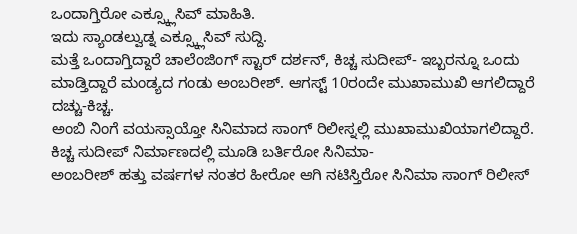ಒಂದಾಗ್ತಿರೋ ಎಕ್ಸ್ಕ್ಲೂಸಿವ್ ಮಾಹಿತಿ.
ಇದು ಸ್ಯಾಂಡಲ್ವುಡ್ನ ಎಕ್ಸ್ಕ್ಲೂಸಿವ್ ಸುದ್ದಿ.
ಮತ್ತೆ ಒಂದಾಗ್ತಿದ್ದಾರೆ ಚಾಲೆಂಜಿಂಗ್ ಸ್ಟಾರ್ ದರ್ಶನ್, ಕಿಚ್ಚ ಸುದೀಪ್- ಇಬ್ಬರನ್ನೂ ಒಂದು ಮಾಡ್ತಿದ್ದಾರೆ ಮಂಡ್ಯದ ಗಂಡು ಅಂಬರೀಶ್. ಆಗಸ್ಟ್ 10ರಂದೇ ಮುಖಾಮುಖಿ ಆಗಲಿದ್ದಾರೆ ದಚ್ಚು-ಕಿಚ್ಚ.
ಅಂಬಿ ನಿಂಗೆ ವಯಸ್ಸಾಯ್ತೋ ಸಿನಿಮಾದ ಸಾಂಗ್ ರಿಲೀಸ್ನಲ್ಲಿ ಮುಖಾಮುಖಿಯಾಗಲಿದ್ದಾರೆ. ಕಿಚ್ಚ ಸುದೀಪ್ ನಿರ್ಮಾಣದಲ್ಲಿ ಮೂಡಿ ಬರ್ತಿರೋ ಸಿನಿಮಾ-
ಅಂಬರೀಶ್ ಹತ್ತು ವರ್ಷಗಳ ನಂತರ ಹೀರೋ ಆಗಿ ನಟಿಸ್ತಿರೋ ಸಿನಿಮಾ ಸಾಂಗ್ ರಿಲೀಸ್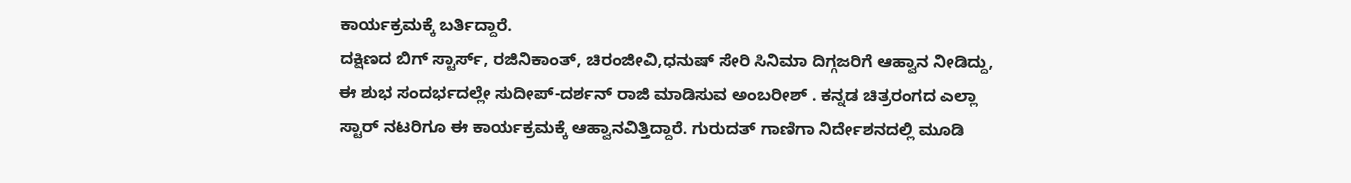ಕಾರ್ಯಕ್ರಮಕ್ಕೆ ಬರ್ತಿದ್ದಾರೆ.
ದಕ್ಷಿಣದ ಬಿಗ್ ಸ್ಟಾರ್ಸ್, ರಜಿನಿಕಾಂತ್, ಚಿರಂಜೀವಿ,ಧನುಷ್ ಸೇರಿ ಸಿನಿಮಾ ದಿಗ್ಗಜರಿಗೆ ಆಹ್ವಾನ ನೀಡಿದ್ದು, ಈ ಶುಭ ಸಂದರ್ಭದಲ್ಲೇ ಸುದೀಪ್-ದರ್ಶನ್ ರಾಜಿ ಮಾಡಿಸುವ ಅಂಬರೀಶ್ . ಕನ್ನಡ ಚಿತ್ರರಂಗದ ಎಲ್ಲಾ ಸ್ಟಾರ್ ನಟರಿಗೂ ಈ ಕಾರ್ಯಕ್ರಮಕ್ಕೆ ಆಹ್ವಾನವಿತ್ತಿದ್ದಾರೆ. ಗುರುದತ್ ಗಾಣಿಗಾ ನಿರ್ದೇಶನದಲ್ಲಿ ಮೂಡಿ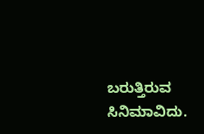ಬರುತ್ತಿರುವ ಸಿನಿಮಾವಿದು.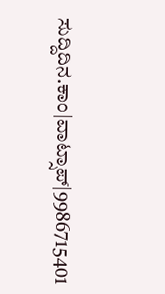ಸುದ್ದಿದಿನ.ಕಾಂ|ವಾಟ್ಸಾಪ್|9986715401